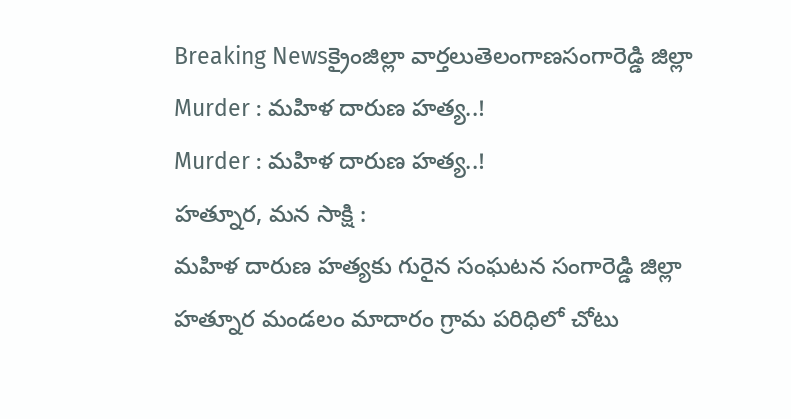Breaking Newsక్రైంజిల్లా వార్తలుతెలంగాణసంగారెడ్డి జిల్లా
Murder : మహిళ దారుణ హత్య..!
Murder : మహిళ దారుణ హత్య..!
హత్నూర, మన సాక్షి :
మహిళ దారుణ హత్యకు గురైన సంఘటన సంగారెడ్డి జిల్లా హత్నూర మండలం మాదారం గ్రామ పరిధిలో చోటు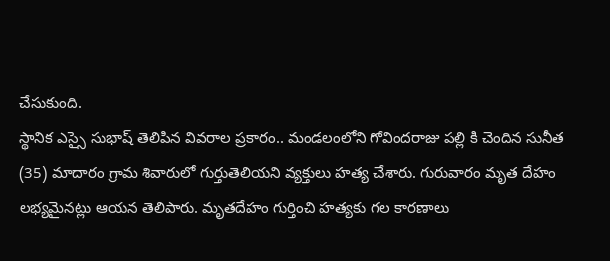చేసుకుంది.
స్థానిక ఎస్సై సుభాష్ తెలిపిన వివరాల ప్రకారం.. మండలంలోని గోవిందరాజు పల్లి కి చెందిన సునీత (35) మాదారం గ్రామ శివారులో గుర్తుతెలియని వ్యక్తులు హత్య చేశారు. గురువారం మృత దేహం లభ్యమైనట్లు ఆయన తెలిపారు. మృతదేహం గుర్తించి హత్యకు గల కారణాలు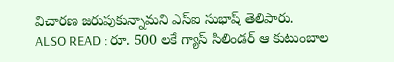విచారణ జరుపుకున్నామని ఎస్ఐ సుభాష్ తెలిపారు.
ALSO READ : రూ. 500 లకే గ్యాస్ సిలిండర్ ఆ కుటుంబాల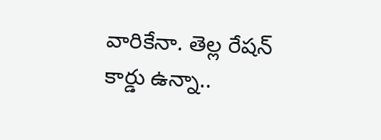వారికేనా. తెల్ల రేషన్ కార్డు ఉన్నా..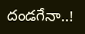దండగేనా..!